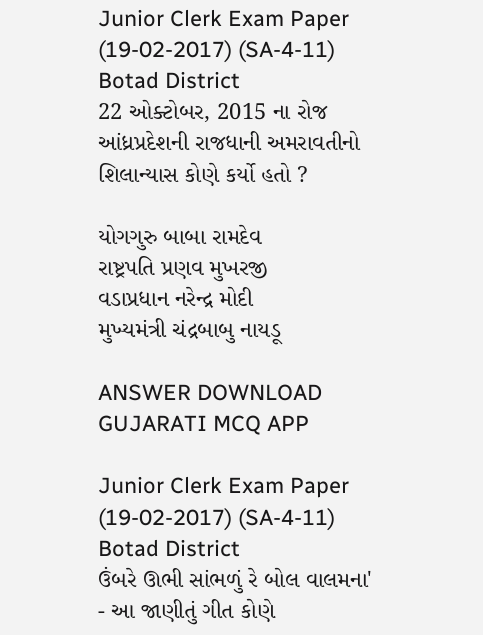Junior Clerk Exam Paper (19-02-2017) (SA-4-11) Botad District
22 ઓક્ટોબર, 2015 ના રોજ આંધ્રપ્રદેશની રાજધાની અમરાવતીનો શિલાન્યાસ કોણે કર્યો હતો ?

યોગગુરુ બાબા રામદેવ
રાષ્ટ્રપતિ પ્રણવ મુખરજી
વડાપ્રધાન નરેન્દ્ર મોદી
મુખ્યમંત્રી ચંદ્રબાબુ નાયડૂ

ANSWER DOWNLOAD GUJARATI MCQ APP

Junior Clerk Exam Paper (19-02-2017) (SA-4-11) Botad District
ઉંબરે ઊભી સાંભળું રે બોલ વાલમના' - આ જાણીતું ગીત કોણે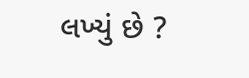લખ્યું છે ?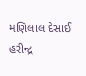મણિલાલ દેસાઈ
હરીન્દ્ર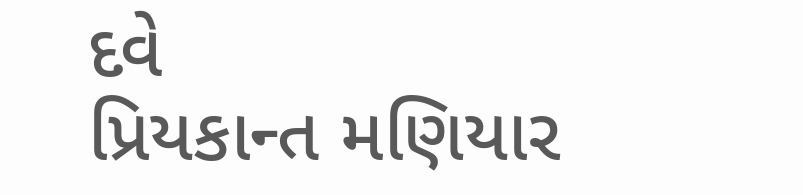દવે
પ્રિયકાન્ત મણિયાર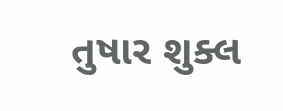તુષાર શુક્લ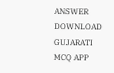ANSWER DOWNLOAD GUJARATI MCQ APP